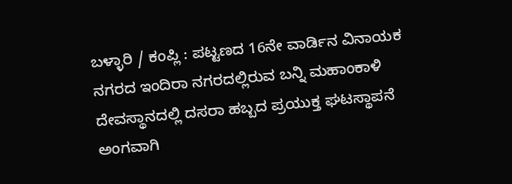ಬಳ್ಳಾರಿ / ಕಂಪ್ಲಿ : ಪಟ್ಟಣದ 16ನೇ ವಾರ್ಡಿನ ವಿನಾಯಕ ನಗರದ ಇಂದಿರಾ ನಗರದಲ್ಲಿರುವ ಬನ್ನಿ ಮಹಾಂಕಾಳಿ ದೇವಸ್ಥಾನದಲ್ಲಿ ದಸರಾ ಹಬ್ಬದ ಪ್ರಯುಕ್ತ ಘಟಸ್ಥಾಪನೆ ಅಂಗವಾಗಿ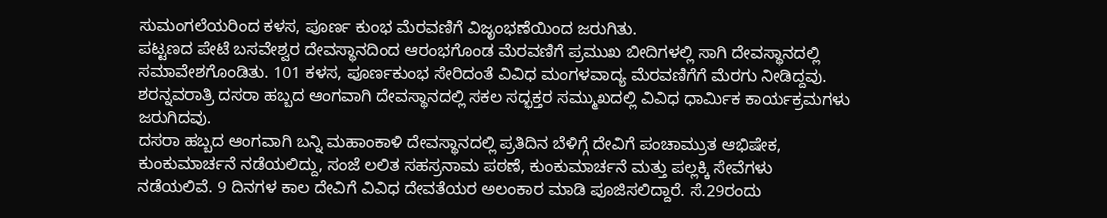ಸುಮಂಗಲೆಯರಿಂದ ಕಳಸ, ಪೂರ್ಣ ಕುಂಭ ಮೆರವಣಿಗೆ ವಿಜೃಂಭಣೆಯಿಂದ ಜರುಗಿತು.
ಪಟ್ಟಣದ ಪೇಟೆ ಬಸವೇಶ್ವರ ದೇವಸ್ಥಾನದಿಂದ ಆರಂಭಗೊಂಡ ಮೆರವಣಿಗೆ ಪ್ರಮುಖ ಬೀದಿಗಳಲ್ಲಿ ಸಾಗಿ ದೇವಸ್ಥಾನದಲ್ಲಿ ಸಮಾವೇಶಗೊಂಡಿತು. 101 ಕಳಸ, ಪೂರ್ಣಕುಂಭ ಸೇರಿದಂತೆ ವಿವಿಧ ಮಂಗಳವಾದ್ಯ ಮೆರವಣಿಗೆಗೆ ಮೆರಗು ನೀಡಿದ್ದವು. ಶರನ್ನವರಾತ್ರಿ ದಸರಾ ಹಬ್ಬದ ಆಂಗವಾಗಿ ದೇವಸ್ಥಾನದಲ್ಲಿ ಸಕಲ ಸದ್ಭಕ್ತರ ಸಮ್ಮುಖದಲ್ಲಿ ವಿವಿಧ ಧಾರ್ಮಿಕ ಕಾರ್ಯಕ್ರಮಗಳು ಜರುಗಿದವು.
ದಸರಾ ಹಬ್ಬದ ಆಂಗವಾಗಿ ಬನ್ನಿ ಮಹಾಂಕಾಳಿ ದೇವಸ್ಥಾನದಲ್ಲಿ ಪ್ರತಿದಿನ ಬೆಳಿಗ್ಗೆ ದೇವಿಗೆ ಪಂಚಾಮ್ರುತ ಆಭಿಷೇಕ, ಕುಂಕುಮಾರ್ಚನೆ ನಡೆಯಲಿದ್ದು, ಸಂಜೆ ಲಲಿತ ಸಹಸ್ರನಾಮ ಪಠಣೆ, ಕುಂಕುಮಾರ್ಚನೆ ಮತ್ತು ಪಲ್ಲಕ್ಕಿ ಸೇವೆಗಳು ನಡೆಯಲಿವೆ. 9 ದಿನಗಳ ಕಾಲ ದೇವಿಗೆ ವಿವಿಧ ದೇವತೆಯರ ಅಲಂಕಾರ ಮಾಡಿ ಪೂಜಿಸಲಿದ್ದಾರೆ. ಸೆ.29ರಂದು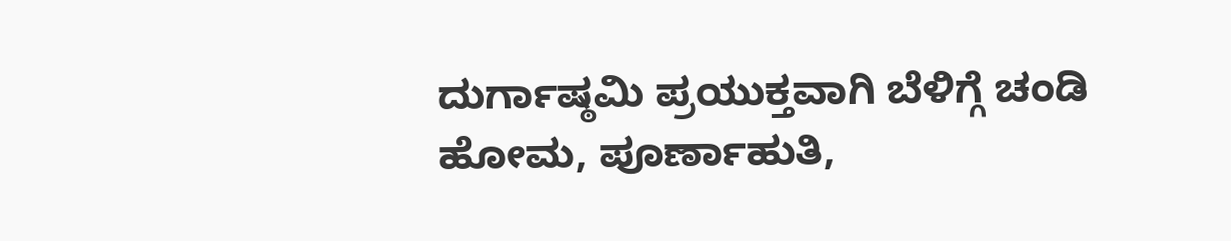ದುರ್ಗಾಷ್ಠಮಿ ಪ್ರಯುಕ್ತವಾಗಿ ಬೆಳಿಗ್ಗೆ ಚಂಡಿ ಹೋಮ, ಪೂರ್ಣಾಹುತಿ,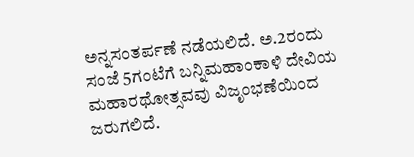ಅನ್ನಸಂತರ್ಪಣೆ ನಡೆಯಲಿದೆ. ಅ.2ರಂದು ಸಂಜೆ 5ಗಂಟೆಗೆ ಬನ್ನಿಮಹಾಂಕಾಳಿ ದೇವಿಯ ಮಹಾರಥೋತ್ಸವವು ವಿಜೃಂಭಣೆಯಿಂದ ಜರುಗಲಿದೆ.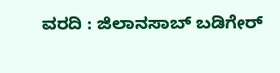ವರದಿ : ಜಿಲಾನಸಾಬ್ ಬಡಿಗೇರ್